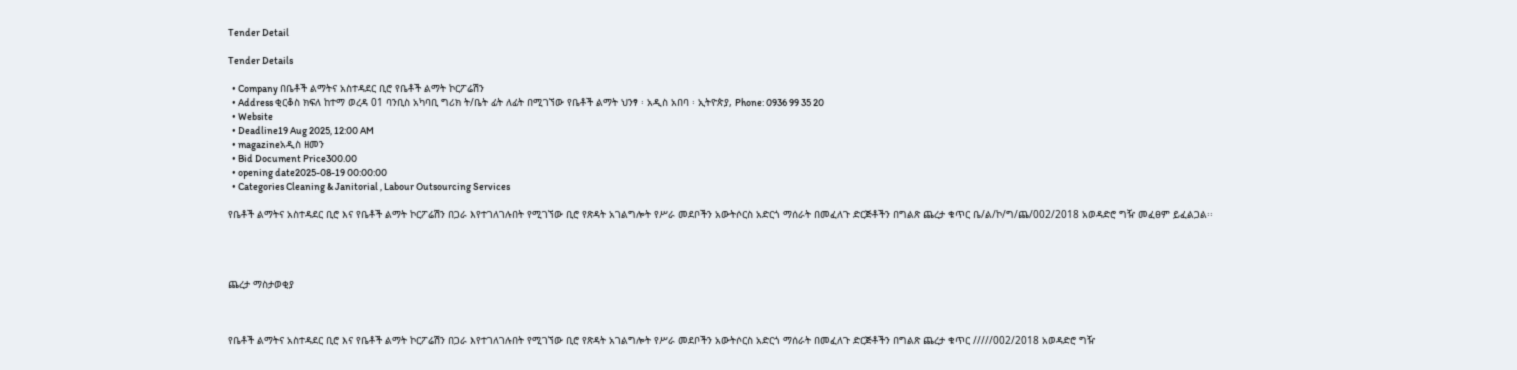Tender Detail

Tender Details

  • Company በቤቶች ልማትና አስተዳደር ቢሮ የቤቶች ልማት ኮርፖሬሽን
  • Address ቂርቆስ ክፍለ ከተማ ወረዳ 01 ባንቢስ አካባቢ ግሪክ ት/ቤት ፊት ለፊት በሚገኘው የቤቶች ልማት ህንፃ ፡ አዲስ አበባ ፡ ኢትዮጵያ, Phone: 0936 99 35 20
  • Website
  • Deadline19 Aug 2025, 12:00 AM
  • magazineአዲስ ዘመን
  • Bid Document Price300.00
  • opening date2025-08-19 00:00:00
  • Categories Cleaning & Janitorial , Labour Outsourcing Services

የቤቶች ልማትና አስተዳደር ቢሮ እና የቤቶች ልማት ኮርፖሬሽን በጋራ እየተገለገሉበት የሚገኘው ቢሮ የጽዳት አገልግሎት የሥራ መደቦችን አውትሶርስ አድርጎ ማሰራት በመፈለጉ ድርጅቶችን በግልጽ ጨረታ ቁጥር ቤ/ል/ኮ/ግ/ጨ/002/2018 አወዳድሮ ግዥ መፈፀም ይፈልጋል፡፡




ጨረታ ማስታወቂያ



የቤቶች ልማትና አስተዳደር ቢሮ እና የቤቶች ልማት ኮርፖሬሽን በጋራ እየተገለገሉበት የሚገኘው ቢሮ የጽዳት አገልግሎት የሥራ መደቦችን አውትሶርስ አድርጎ ማሰራት በመፈለጉ ድርጅቶችን በግልጽ ጨረታ ቁጥር /////002/2018 አወዳድሮ ግዥ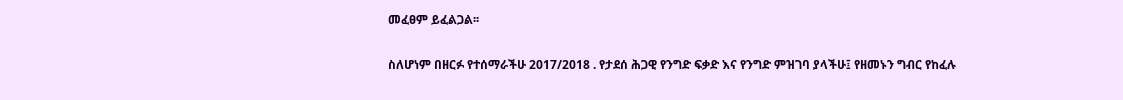መፈፀም ይፈልጋል፡፡

ስለሆነም በዘርፉ የተሰማራችሁ 2017/2018 . የታደሰ ሕጋዊ የንግድ ፍቃድ እና የንግድ ምዝገባ ያላችሁ፤ የዘመኑን ግብር የከፈሉ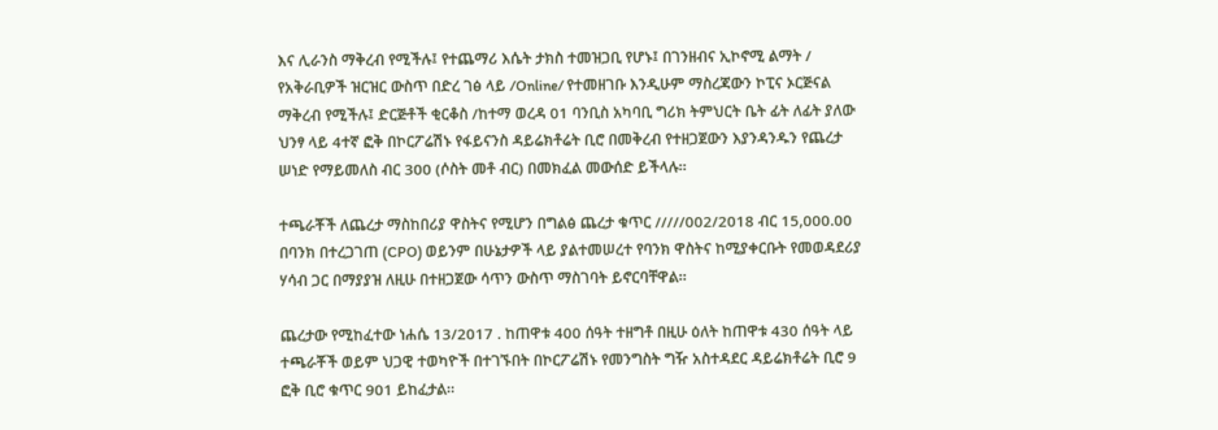እና ሊራንስ ማቅረብ የሚችሉ፤ የተጨማሪ እሴት ታክስ ተመዝጋቢ የሆኑ፤ በገንዘብና ኢኮኖሚ ልማት / የአቅራቢዎች ዝርዝር ውስጥ በድረ ገፅ ላይ /Online/ የተመዘገቡ እንዲሁም ማስረጃውን ኮፒና ኦርጅናል ማቅረብ የሚችሉ፤ ድርጅቶች ቂርቆስ /ከተማ ወረዳ 01 ባንቢስ አካባቢ ግሪክ ትምህርት ቤት ፊት ለፊት ያለው ህንፃ ላይ 4ተኛ ፎቅ በኮርፖሬሽኑ የፋይናንስ ዳይሬክቶሬት ቢሮ በመቅረብ የተዘጋጀውን እያንዳንዱን የጨረታ ሠነድ የማይመለስ ብር 300 (ሶስት መቶ ብር) በመክፈል መውሰድ ይችላሉ፡፡

ተጫራቾች ለጨረታ ማስከበሪያ ዋስትና የሚሆን በግልፅ ጨረታ ቁጥር /////002/2018 ብር 15,000.00 በባንክ በተረጋገጠ (CPO) ወይንም በሁኔታዎች ላይ ያልተመሠረተ የባንክ ዋስትና ከሚያቀርቡት የመወዳደሪያ ሃሳብ ጋር በማያያዝ ለዚሁ በተዘጋጀው ሳጥን ውስጥ ማስገባት ይኖርባቸዋል፡፡

ጨረታው የሚከፈተው ነሐሴ 13/2017 . ከጠዋቱ 400 ሰዓት ተዘግቶ በዚሁ ዕለት ከጠዋቱ 430 ሰዓት ላይ ተጫራቾች ወይም ህጋዊ ተወካዮች በተገኙበት በኮርፖሬሽኑ የመንግስት ግዥ አስተዳደር ዳይሬክቶሬት ቢሮ 9 ፎቅ ቢሮ ቁጥር 901 ይከፈታል፡፡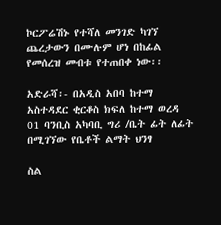ኮርፖሬሽኑ የተሻለ መንገድ ካገኘ ጨረታውን በሙሉም ሆነ በከፊል የመሰረዝ መብቱ የተጠበቀ ነው፡፡

አድራሻ፡- በአዲስ አበባ ከተማ አስተዳደር ቂርቆስ ክፍለ ከተማ ወረዳ 01 ባንቢስ አካባቢ ግሪ /ቤት ፊት ለፊት በሚገኘው የቤቶች ልማት ህንፃ

ስል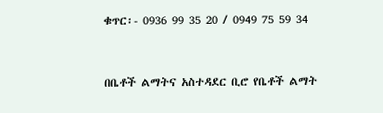ቁጥር፡- 0936 99 35 20 / 0949 75 59 34



በቤቶች ልማትና አስተዳደር ቢሮ የቤቶች ልማት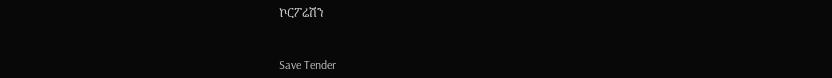ኮርፖሬሽን



Save Tender